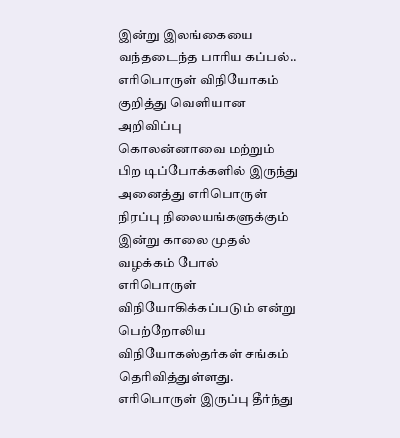இன்று இலங்கையை வந்தடைந்த பாரிய கப்பல்.. எரிபொருள் விநியோகம் குறித்து வெளியான அறிவிப்பு
கொலன்னாவை மற்றும் பிற டிப்போக்களில் இருந்து அனைத்து எரிபொருள் நிரப்பு நிலையங்களுக்கும் இன்று காலை முதல் வழக்கம் போல் எரிபொருள் விநியோகிக்கப்படும் என்று பெற்றோலிய விநியோகஸ்தர்கள் சங்கம் தெரிவித்துள்ளது.
எரிபொருள் இருப்பு தீர்ந்து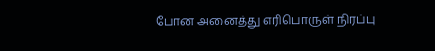போன அனைத்து எரிபொருள் நிரப்பு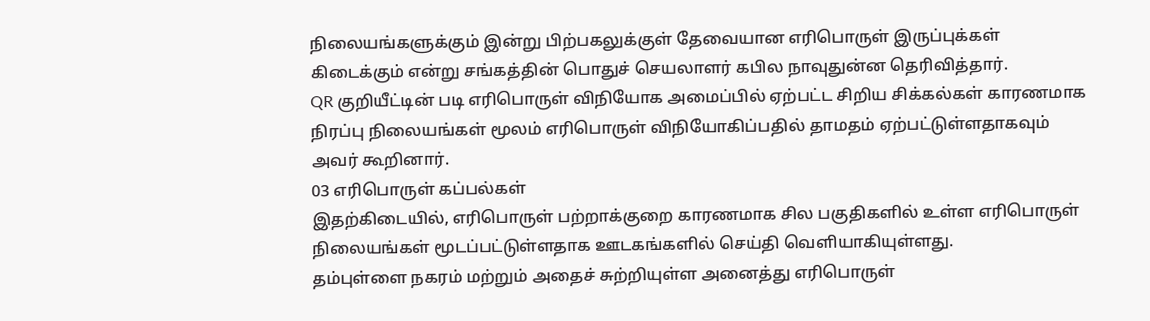நிலையங்களுக்கும் இன்று பிற்பகலுக்குள் தேவையான எரிபொருள் இருப்புக்கள் கிடைக்கும் என்று சங்கத்தின் பொதுச் செயலாளர் கபில நாவுதுன்ன தெரிவித்தார்.
QR குறியீட்டின் படி எரிபொருள் விநியோக அமைப்பில் ஏற்பட்ட சிறிய சிக்கல்கள் காரணமாக நிரப்பு நிலையங்கள் மூலம் எரிபொருள் விநியோகிப்பதில் தாமதம் ஏற்பட்டுள்ளதாகவும் அவர் கூறினார்.
03 எரிபொருள் கப்பல்கள்
இதற்கிடையில், எரிபொருள் பற்றாக்குறை காரணமாக சில பகுதிகளில் உள்ள எரிபொருள் நிலையங்கள் மூடப்பட்டுள்ளதாக ஊடகங்களில் செய்தி வெளியாகியுள்ளது.
தம்புள்ளை நகரம் மற்றும் அதைச் சுற்றியுள்ள அனைத்து எரிபொருள்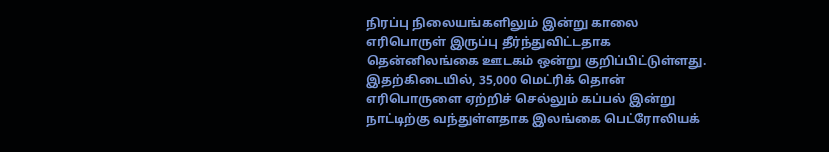நிரப்பு நிலையங்களிலும் இன்று காலை எரிபொருள் இருப்பு தீர்ந்துவிட்டதாக தென்னிலங்கை ஊடகம் ஒன்று குறிப்பிட்டுள்ளது.
இதற்கிடையில், 35,000 மெட்ரிக் தொன் எரிபொருளை ஏற்றிச் செல்லும் கப்பல் இன்று நாட்டிற்கு வந்துள்ளதாக இலங்கை பெட்ரோலியக்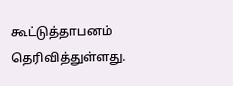கூட்டுத்தாபனம் தெரிவித்துள்ளது.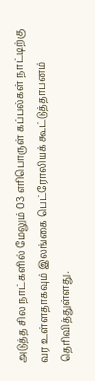அடுத்த சில நாட்களில் மேலும் 03 எரிபொருள் கப்பல்கள் நாட்டிற்கு வர உள்ளதாகவும் இலங்கை பெட்ரோலியக் கூட்டுத்தாபனம் தெரிவித்துள்ளது.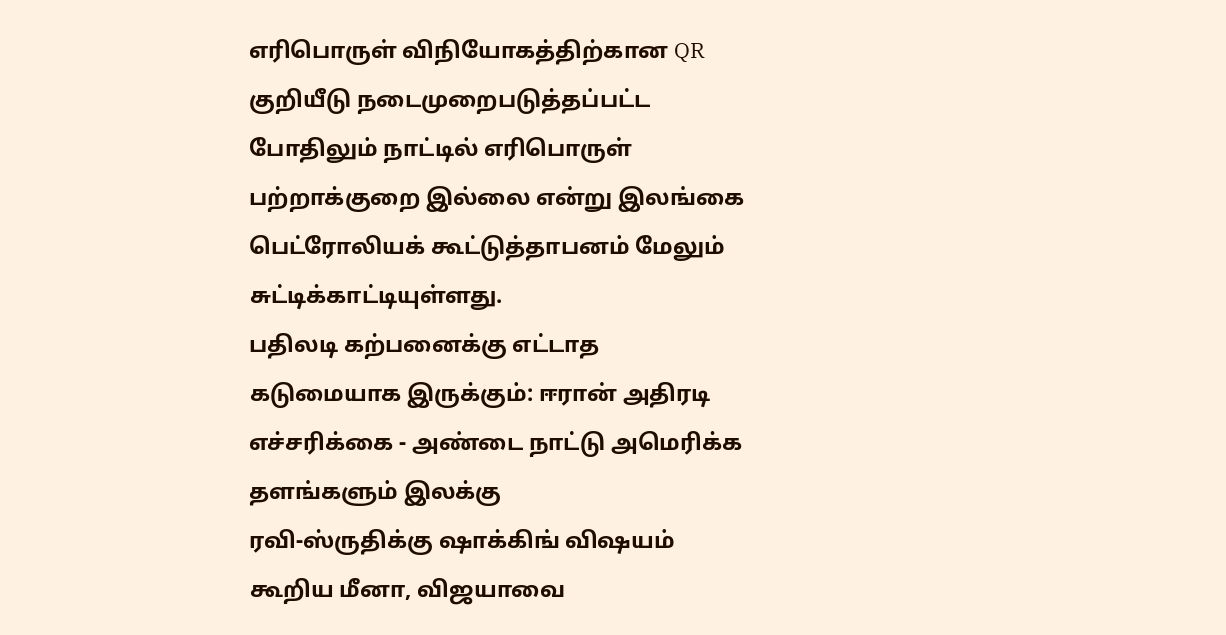எரிபொருள் விநியோகத்திற்கான QR குறியீடு நடைமுறைபடுத்தப்பட்ட போதிலும் நாட்டில் எரிபொருள் பற்றாக்குறை இல்லை என்று இலங்கை பெட்ரோலியக் கூட்டுத்தாபனம் மேலும் சுட்டிக்காட்டியுள்ளது.
பதிலடி கற்பனைக்கு எட்டாத கடுமையாக இருக்கும்: ஈரான் அதிரடி எச்சரிக்கை - அண்டை நாட்டு அமெரிக்க தளங்களும் இலக்கு
ரவி-ஸ்ருதிக்கு ஷாக்கிங் விஷயம் கூறிய மீனா, விஜயாவை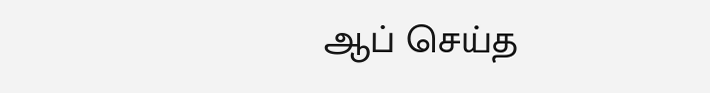ஆப் செய்த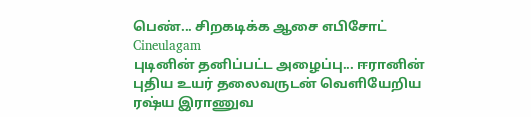பெண்... சிறகடிக்க ஆசை எபிசோட் Cineulagam
புடினின் தனிப்பட்ட அழைப்பு... ஈரானின் புதிய உயர் தலைவருடன் வெளியேறிய ரஷ்ய இராணுவ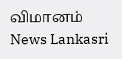விமானம் News Lankasri